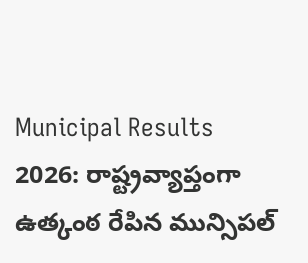Municipal Results 2026: రాష్ట్రవ్యాప్తంగా ఉత్కంఠ రేపిన మున్సిపల్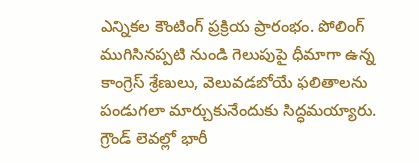ఎన్నికల కౌంటింగ్ ప్రక్రియ ప్రారంభం. పోలింగ్ ముగిసినప్పటి నుండి గెలుపుపై ధీమాగా ఉన్న కాంగ్రెస్ శ్రేణులు, వెలువడబోయే ఫలితాలను పండుగలా మార్చుకునేందుకు సిద్ధమయ్యారు. గ్రౌండ్ లెవల్లో భారీ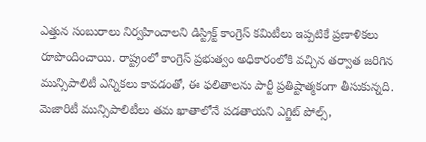ఎత్తున సంబురాలు నిర్వహించాలని డిస్ట్రిక్ట్ కాంగ్రెస్ కమిటీలు ఇప్పటికే ప్రణాళికలు రూపొందించాయి. రాష్ట్రంలో కాంగ్రెస్ ప్రభుత్వం అధికారంలోకి వచ్చిన తర్వాత జరిగిన మున్సిపాలిటీ ఎన్నికలు కావడంతో, ఈ ఫలితాలను పార్టీ ప్రతిష్టాత్మకంగా తీసుకున్నది. మెజారిటీ మున్సిపాలిటీలు తమ ఖాతాలోనే పడతాయని ఎగ్జిట్ పోల్స్,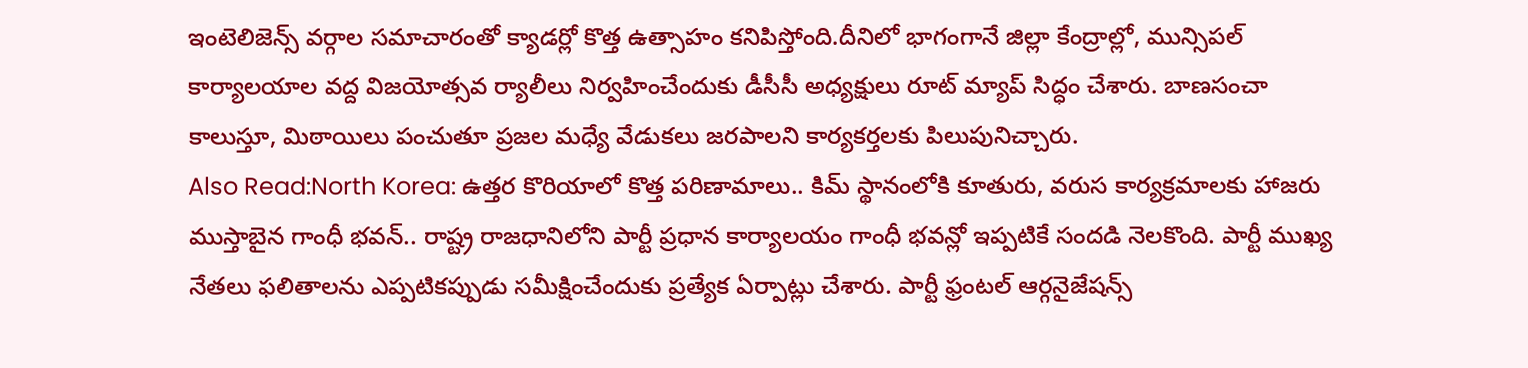ఇంటెలిజెన్స్ వర్గాల సమాచారంతో క్యాడర్లో కొత్త ఉత్సాహం కనిపిస్తోంది.దీనిలో భాగంగానే జిల్లా కేంద్రాల్లో, మున్సిపల్ కార్యాలయాల వద్ద విజయోత్సవ ర్యాలీలు నిర్వహించేందుకు డీసీసీ అధ్యక్షులు రూట్ మ్యాప్ సిద్ధం చేశారు. బాణసంచా కాలుస్తూ, మిఠాయిలు పంచుతూ ప్రజల మధ్యే వేడుకలు జరపాలని కార్యకర్తలకు పిలుపునిచ్చారు.
Also Read:North Korea: ఉత్తర కొరియాలో కొత్త పరిణామాలు.. కిమ్ స్థానంలోకి కూతురు, వరుస కార్యక్రమాలకు హాజరు
ముస్తాబైన గాంధీ భవన్.. రాష్ట్ర రాజధానిలోని పార్టీ ప్రధాన కార్యాలయం గాంధీ భవన్లో ఇప్పటికే సందడి నెలకొంది. పార్టీ ముఖ్య నేతలు ఫలితాలను ఎప్పటికప్పుడు సమీక్షించేందుకు ప్రత్యేక ఏర్పాట్లు చేశారు. పార్టీ ఫ్రంటల్ ఆర్గనైజేషన్స్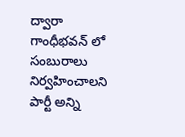ద్వారా గాంధీభవన్ లో సంబురాలు నిర్వహించాలని పార్టీ అన్ని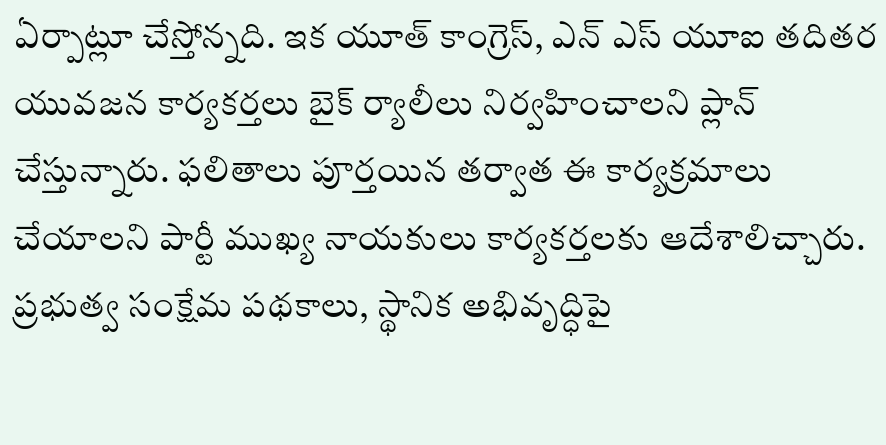ఏర్పాట్లూ చేస్తోన్నది. ఇక యూత్ కాంగ్రెస్, ఎన్ ఎస్ యూఐ తదితర యువజన కార్యకర్తలు బైక్ ర్యాలీలు నిర్వహించాలని ప్లాన్ చేస్తున్నారు. ఫలితాలు పూర్తయిన తర్వాత ఈ కార్యక్రమాలు చేయాలని పార్టీ ముఖ్య నాయకులు కార్యకర్తలకు ఆదేశాలిచ్చారు.
ప్రభుత్వ సంక్షేమ పథకాలు, స్థానిక అభివృద్ధిపై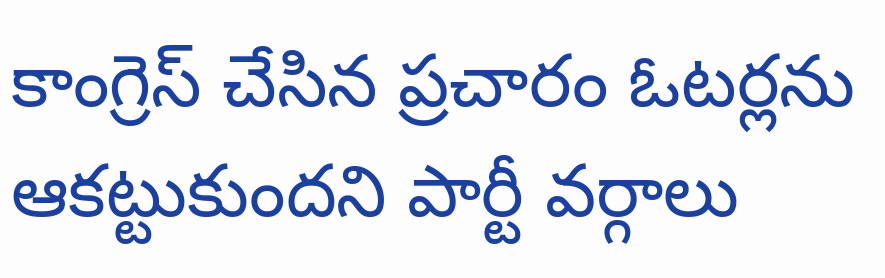కాంగ్రెస్ చేసిన ప్రచారం ఓటర్లను ఆకట్టుకుందని పార్టీ వర్గాలు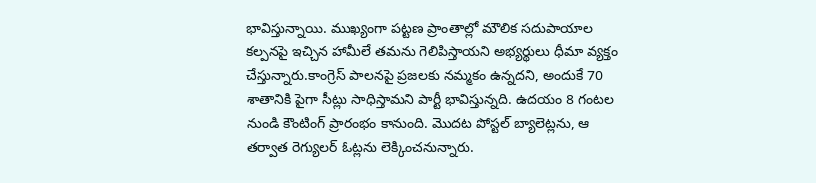భావిస్తున్నాయి. ముఖ్యంగా పట్టణ ప్రాంతాల్లో మౌలిక సదుపాయాల కల్పనపై ఇచ్చిన హామీలే తమను గెలిపిస్తాయని అభ్యర్థులు ధీమా వ్యక్తం చేస్తున్నారు.కాంగ్రెస్ పాలనపై ప్రజలకు నమ్మకం ఉన్నదని, అందుకే 70 శాతానికి పైగా సీట్లు సాధిస్తామని పార్టీ భావిస్తున్నది. ఉదయం 8 గంటల నుండి కౌంటింగ్ ప్రారంభం కానుంది. మొదట పోస్టల్ బ్యాలెట్లను, ఆ తర్వాత రెగ్యులర్ ఓట్లను లెక్కించనున్నారు.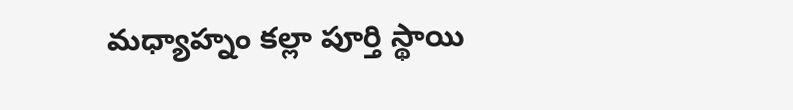మధ్యాహ్నం కల్లా పూర్తి స్థాయి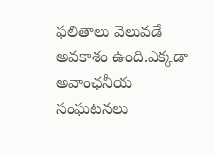ఫలితాలు వెలువడే అవకాశం ఉంది.ఎక్కడా అవాంఛనీయ సంఘటనలు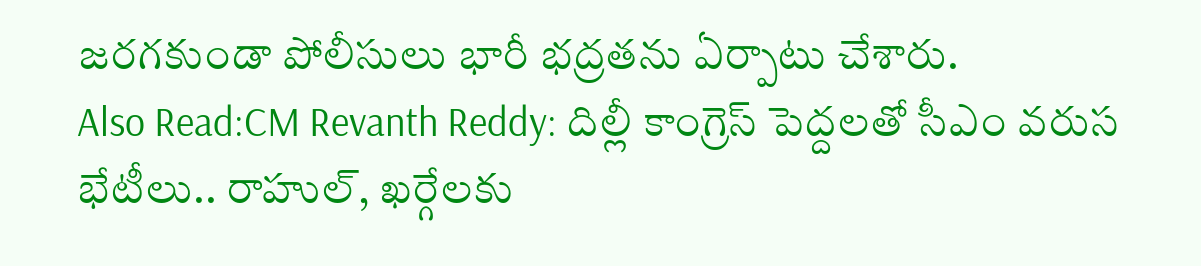జరగకుండా పోలీసులు భారీ భద్రతను ఏర్పాటు చేశారు.
Also Read:CM Revanth Reddy: దిల్లీ కాంగ్రెస్ పెద్దలతో సీఎం వరుస భేటీలు.. రాహుల్, ఖర్గేలకు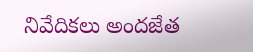నివేదికలు అందజేత